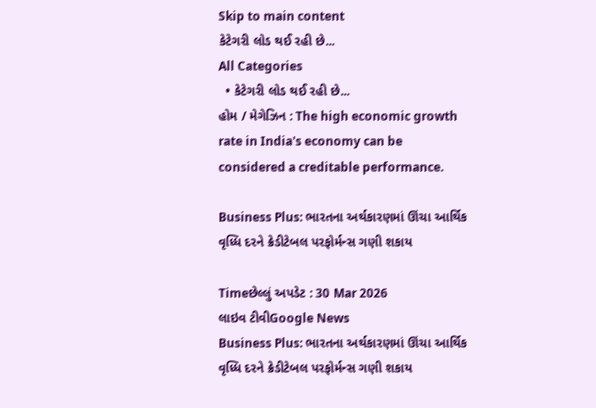Skip to main content
કેટેગરી લોડ થઈ રહી છે...
All Categories
  • કેટેગરી લોડ થઈ રહી છે...
હોમ / મેગેઝિન : The high economic growth rate in India's economy can be considered a creditable performance.

Business Plus: ભારતના અર્થકારણમાં ઊંચા આર્થિક વૃધ્ધિ દરને ક્રેડીટેબલ પરફોર્મન્સ ગણી શકાય

Timeછેલ્લું અપડેટ : 30 Mar 2026
લાઇવ ટીવીGoogle News
Business Plus: ભારતના અર્થકારણમાં ઊંચા આર્થિક વૃધ્ધિ દરને ક્રેડીટેબલ પરફોર્મન્સ ગણી શકાય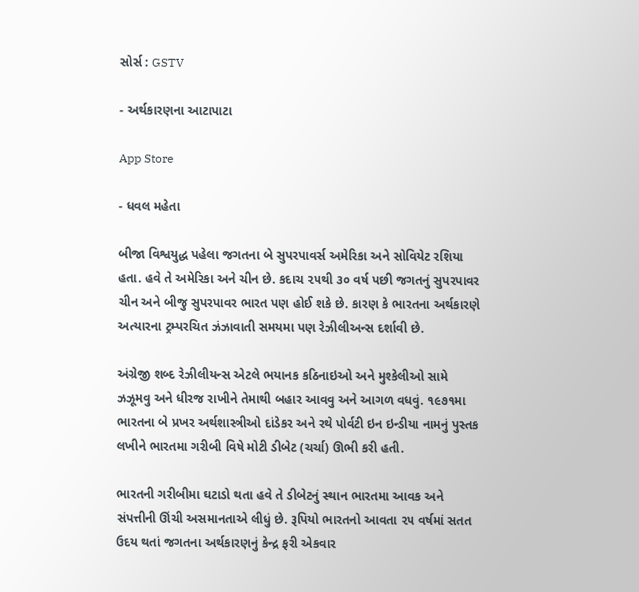સોર્સ : GSTV

- અર્થકારણના આટાપાટા

App Store

- ધવલ મહેતા

બીજા વિશ્વયુદ્ધ પહેલા જગતના બે સુપરપાવર્સ અમેરિકા અને સોવિયેટ રશિયા હતા. હવે તે અમેરિકા અને ચીન છે. કદાચ ૨૫થી ૩૦ વર્ષ પછી જગતનું સુપરપાવર ચીન અને બીજુ સુપરપાવર ભારત પણ હોઈ શકે છે. કારણ કે ભારતના અર્થકારણે અત્યારના ટ્રમ્પરચિત ઝંઝાવાતી સમયમા પણ રેઝીલીઅન્સ દર્શાવી છે.

અંગ્રેજી શબ્દ રેઝીલીયન્સ એટલે ભયાનક કઠિનાઇઓ અને મુશ્કેલીઓ સામે ઝઝૂમવુ અને ધીરજ રાખીને તેમાથી બહાર આવવુ અને આગળ વધવું. ૧૯૭૧મા ભારતના બે પ્રખર અર્થશાસ્ત્રીઓ દાંડેકર અને રથે પોર્વટી ઇન ઇન્ડીયા નામનું પુસ્તક લખીને ભારતમા ગરીબી વિષે મોટી ડીબેટ (ચર્ચા) ઊભી કરી હતી.

ભારતની ગરીબીમા ઘટાડો થતા હવે તે ડીબેટનું સ્થાન ભારતમા આવક અને સંપત્તીની ઊંચી અસમાનતાએ લીધું છે. રૂપિયો ભારતનો આવતા ૨૫ વર્ષમાં સતત ઉદય થતાં જગતના અર્થકારણનું કેન્દ્ર ફરી એકવાર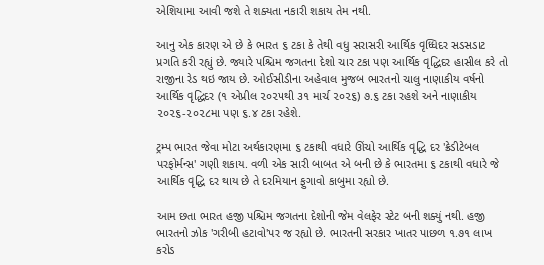એશિયામા આવી જશે તે શક્યતા નકારી શકાય તેમ નથી.

આનુ એક કારણ એ છે કે ભારત ૬ ટકા કે તેથી વધુ સરાસરી આર્થિક વૃધ્ધિદર સડસડાટ પ્રગતિ કરી રહ્યું છે. જ્યારે પશ્ચિમ જગતના દેશો ચાર ટકા પણ આર્થિક વૃદ્ધિદર હાસીલ કરે તો રાજીના રેડ થઇ જાય છે. ઓઈસીડીના અહેવાલ મુજબ ભારતનો ચાલુ નાણાકીય વર્ષનો આર્થિક વૃદ્ધિદર (૧ એપ્રીલ ૨૦૨૫થી ૩૧ માર્ચ ૨૦૨૬) ૭.૬ ટકા રહશે અને નાણાકીય ૨૦૨૬-૨૦૨૮મા પણ ૬.૪ ટકા રહેશે.

ટ્રમ્પ ભારત જેવા મોટા અર્થકારણમા ૬ ટકાથી વધારે ઊંચો આર્થિક વૃદ્ધિ દર 'ક્રેડીટેબલ પરફોર્મન્સ' ગણી શકાય. વળી એક સારી બાબત એ બની છે કે ભારતમા ૬ ટકાથી વધારે જે આર્થિક વૃદ્ધિ દર થાય છે તે દરમિયાન ફુગાવો કાબુમા રહ્યો છે.

આમ છતા ભારત હજી પશ્ચિમ જગતના દેશોની જેમ વેલફેર સ્ટેટ બની શક્યું નથી. હજી ભારતનો ઝોક 'ગરીબી હટાવો'પર જ રહ્યો છે. ભારતની સરકાર ખાતર પાછળ ૧.૭૧ લાખ કરોડ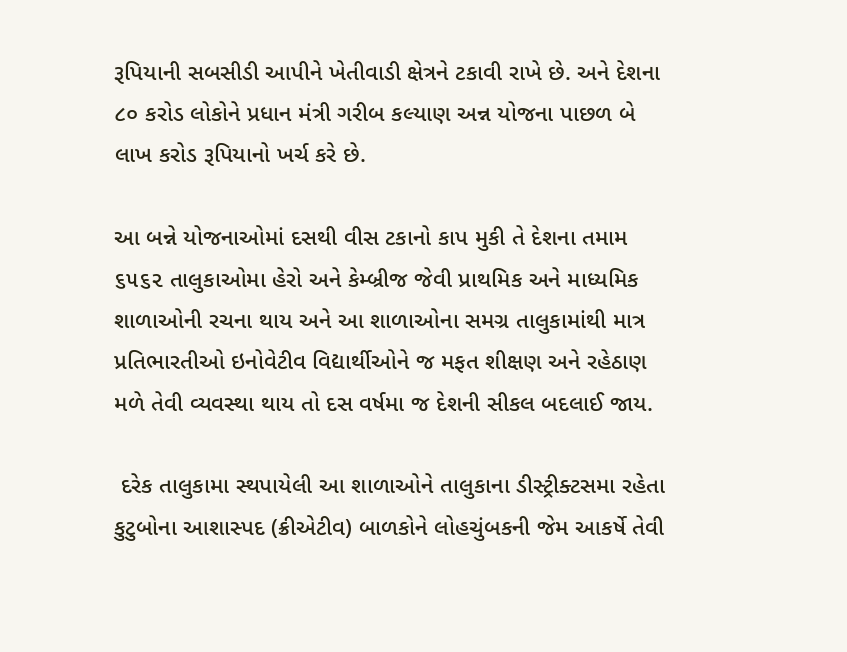રૂપિયાની સબસીડી આપીને ખેતીવાડી ક્ષેત્રને ટકાવી રાખે છે. અને દેશના ૮૦ કરોડ લોકોને પ્રધાન મંત્રી ગરીબ કલ્યાણ અન્ન યોજના પાછળ બે લાખ કરોડ રૂપિયાનો ખર્ચ કરે છે.

આ બન્ને યોજનાઓમાં દસથી વીસ ટકાનો કાપ મુકી તે દેશના તમામ ૬૫૬૨ તાલુકાઓમા હેરો અને કેમ્બ્રીજ જેવી પ્રાથમિક અને માધ્યમિક શાળાઓની રચના થાય અને આ શાળાઓના સમગ્ર તાલુકામાંથી માત્ર પ્રતિભારતીઓ ઇનોવેટીવ વિદ્યાર્થીઓને જ મફત શીક્ષણ અને રહેઠાણ મળે તેવી વ્યવસ્થા થાય તો દસ વર્ષમા જ દેશની સીકલ બદલાઈ જાય.

 દરેક તાલુકામા સ્થપાયેલી આ શાળાઓને તાલુકાના ડીસ્ટ્રીક્ટસમા રહેતા કુટુબોના આશાસ્પદ (ક્રીએટીવ) બાળકોને લોહચુંબકની જેમ આકર્ષે તેવી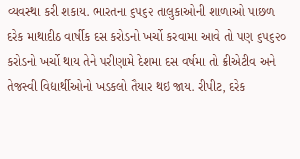વ્યવસ્થા કરી શકાય. ભારતના ૬૫૬૨ તાલુકાઓની શાળાઓ પાછળ દરેક માથાદીઠ વાર્ષીક દસ કરોડનો ખર્ચો કરવામા આવે તો પણ ૬૫૬૨૦ કરોડનો ખર્ચો થાય તેને પરીણામે દેશમા દસ વર્ષમા તો ક્રીએટીવ અને તેજસ્વી વિદ્યાર્થીઓનો ખડકલો તૈયાર થઇ જાય. રીપીટ, દરેક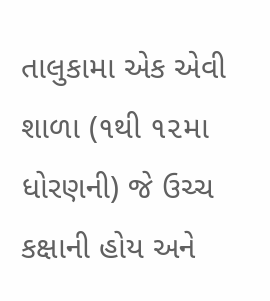તાલુકામા એક એવી શાળા (૧થી ૧૨મા ધોરણની) જે ઉચ્ચ કક્ષાની હોય અને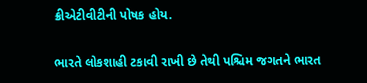ક્રીએટીવીટીની પોષક હોય.

ભારતે લોકશાહી ટકાવી રાખી છે તેથી પશ્ચિમ જગતને ભારત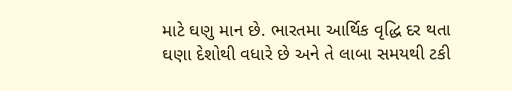માટે ઘણુ માન છે. ભારતમા આર્થિક વૃદ્ધિ દર થતા ઘણા દેશોથી વધારે છે અને તે લાબા સમયથી ટકી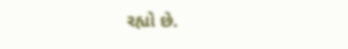રહ્યો છે.